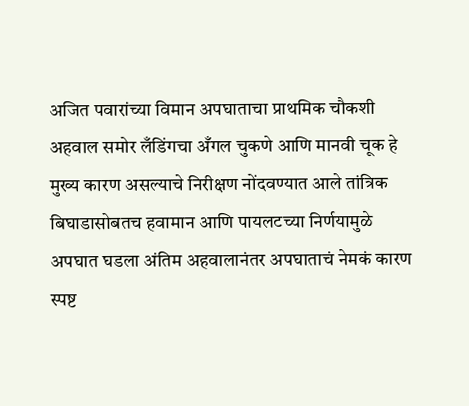अजित पवारांच्या विमान अपघाताचा प्राथमिक चौकशी अहवाल समोर लँडिंगचा अँगल चुकणे आणि मानवी चूक हे मुख्य कारण असल्याचे निरीक्षण नोंदवण्यात आले तांत्रिक बिघाडासोबतच हवामान आणि पायलटच्या निर्णयामुळे अपघात घडला अंतिम अहवालानंतर अपघाताचं नेमकं कारण स्पष्ट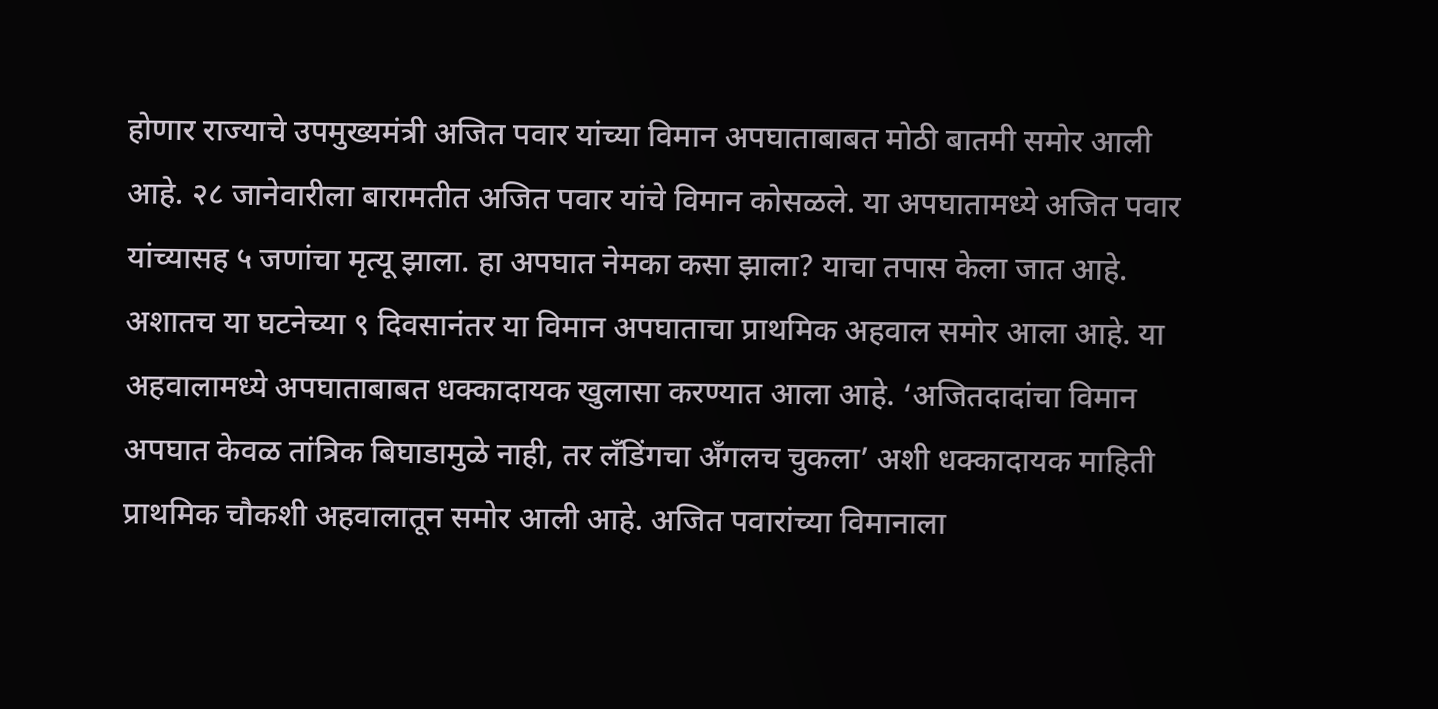होणार राज्याचे उपमुख्यमंत्री अजित पवार यांच्या विमान अपघाताबाबत मोठी बातमी समोर आली आहे. २८ जानेवारीला बारामतीत अजित पवार यांचे विमान कोसळले. या अपघातामध्ये अजित पवार यांच्यासह ५ जणांचा मृत्यू झाला. हा अपघात नेमका कसा झाला? याचा तपास केला जात आहे. अशातच या घटनेच्या ९ दिवसानंतर या विमान अपघाताचा प्राथमिक अहवाल समोर आला आहे. या अहवालामध्ये अपघाताबाबत धक्कादायक खुलासा करण्यात आला आहे. ‘अजितदादांचा विमान अपघात केवळ तांत्रिक बिघाडामुळे नाही, तर लँडिंगचा अँगलच चुकला’ अशी धक्कादायक माहिती प्राथमिक चौकशी अहवालातून समोर आली आहे. अजित पवारांच्या विमानाला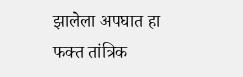झालेला अपघात हा फक्त तांत्रिक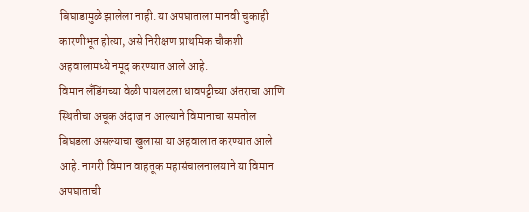बिघाडामुळे झालेला नाही. या अपघाताला मानवी चुकाही कारणीभूत होत्या, असे निरीक्षण प्राथमिक चौकशी अहवालामध्ये नमूद करण्यात आले आहे.
विमान लँडिंगच्या वेळी पायलटला धावपट्टीच्या अंतराचा आणि स्थितीचा अचूक अंदाज न आल्याने विमानाचा समतोल बिघडला असल्याचा खुलासा या अहवालात करण्यात आले आहे. नागरी विमान वाहतूक महासंचालनालयाने या विमान अपघाताची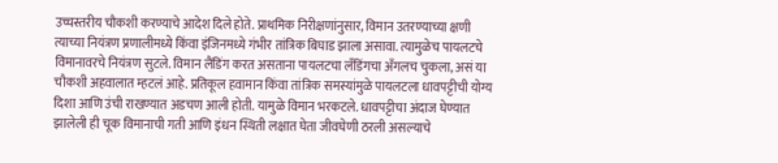उच्चस्तरीय चौकशी करण्याचे आदेश दिले होते. प्राथमिक निरीक्षणांनुसार, विमान उतरण्याच्या क्षणी त्याच्या नियंत्रण प्रणालीमध्ये किंवा इंजिनमध्ये गंभीर तांत्रिक बिघाड झाला असावा. त्यामुळेच पायलटचे विमानावरचे नियंत्रण सुटले. विमान लैंडिंग करत असताना पायलटचा लँडिंगचा अँगलच चुकला, असं या चौकशी अहवालात म्हटलं आहे. प्रतिकूल हवामान किंवा तांत्रिक समस्यांमुळे पायलटला धावपट्टीची योग्य दिशा आणि उंची राखण्यात अडचण आली होती. यामुळे विमान भरकटले. धावपट्टीचा अंदाज घेण्यात झालेली ही चूक विमानाची गती आणि इंधन स्थिती लक्षात घेता जीवघेणी ठरली असल्याचे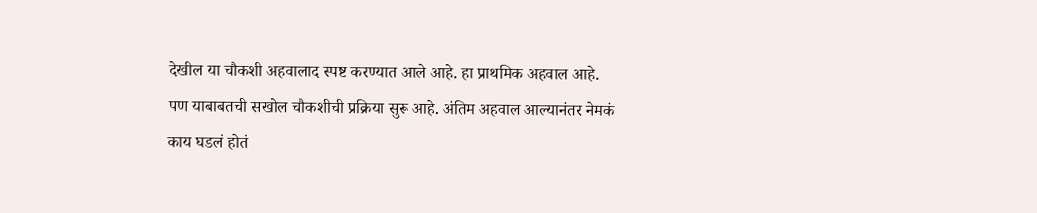देखील या चौकशी अहवालाद स्पष्ट करण्यात आले आहे. हा प्राथमिक अहवाल आहे. पण याबाबतची सखोल चौकशीची प्रक्रिया सुरू आहे. अंतिम अहवाल आल्यानंतर नेमकं काय घडलं होतं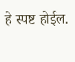हे स्पष्ट होईल.